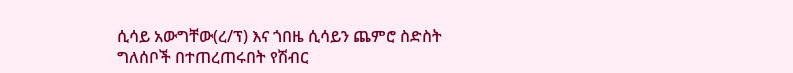ሲሳይ አውግቸው(ረ/ፕ) እና ጎበዜ ሲሳይን ጨምሮ ስድስት ግለሰቦች በተጠረጠሩበት የሽብር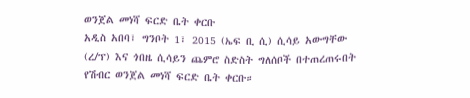ወንጀል መነሻ ፍርድ ቤት ቀርቡ
አዲስ አበባ፣ ግንቦት 1፣ 2015 (ኤፍ ቢ ሲ) ሲሳይ አውግቸው (ረ/ፕ) እና ጎበዜ ሲሳይን ጨምሮ ስድስት ግለሰቦች በተጠረጠሩበት የሽብር ወንጀል መነሻ ፍርድ ቤት ቀርቡ።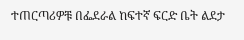ተጠርጣሪዎቹ በፌደራል ከፍተኛ ፍርድ ቤት ልደታ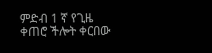ምድብ 1 ኛ የጊዜ ቀጠሮ ችሎት ቀርበው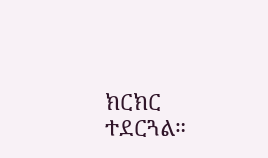ክርክር ተደርጓል።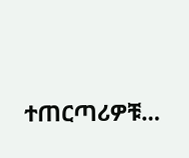ተጠርጣሪዎቹ…